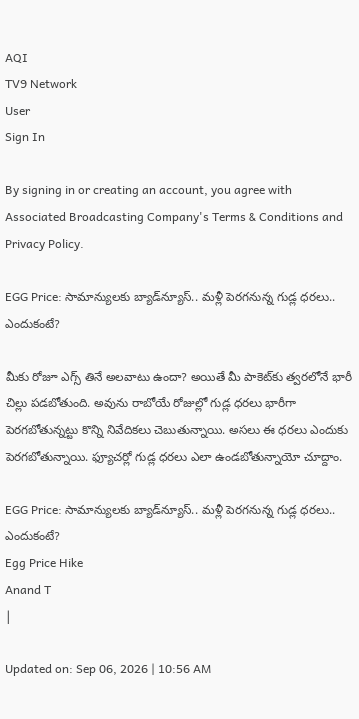AQI
TV9 Network
User
Sign In

By signing in or creating an account, you agree with Associated Broadcasting Company's Terms & Conditions and Privacy Policy.

EGG Price: సామాన్యులకు బ్యాడ్‌న్యూస్.. మళ్లీ పెరగనున్న గుడ్ల ధరలు.. ఎందుకంటే?

మీకు రోజూ ఎగ్స్ తినే అలవాటు ఉందా? అయితే మీ పాకెట్‌కు త్వరలోనే భారీ చిల్లు పడబోతుంది. అవును రాబోయే రోజుల్లో గుడ్ల ధరలు భారీగా పెరగబోతున్నట్టు కొన్ని నివేదికలు చెబుతున్నాయి. అసలు ఈ ధరలు ఎందుకు పెరగబోతున్నాయి. ఫ్యూచర్లో గుడ్ల ధరలు ఎలా ఉండబోతున్నాయో చూద్దాం.

EGG Price: సామాన్యులకు బ్యాడ్‌న్యూస్.. మళ్లీ పెరగనున్న గుడ్ల ధరలు.. ఎందుకంటే?
Egg Price Hike
Anand T
|

Updated on: Sep 06, 2026 | 10:56 AM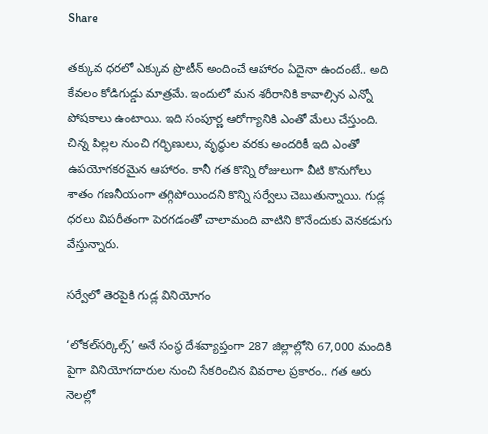Share

తక్కువ ధరలో ఎక్కువ ప్రొటీన్ అందించే ఆహారం ఏదైనా ఉందంటే.. అది కేవలం కోడిగుడ్డు మాత్రమే. ఇందులో మన శరీరానికి కావాల్సిన ఎన్నో పోషకాలు ఉంటాయి. ఇది సంపూర్ణ ఆరోగ్యానికి ఎంతో మేలు చేస్తుంది. చిన్న పిల్లల నుంచి గర్భిణులు, వృద్ధుల వరకు అందరికీ ఇది ఎంతో ఉపయోగకరమైన ఆహారం. కానీ గత కొన్ని రోజులుగా వీటి కొనుగోలు శాతం గణనీయంగా తగ్గిపోయిందని కొన్ని సర్వేలు చెబుతున్నాయి. గుడ్ల ధరలు విపరీతంగా పెరగడంతో చాలామంది వాటిని కొనేందుకు వెనకడుగు వేస్తున్నారు.

సర్వేలో తెరపైకి గుడ్ల వినియోగం

‘లోకల్‌సర్కిల్స్’ అనే సంస్థ దేశవ్యాప్తంగా 287 జిల్లాల్లోని 67,000 మందికి పైగా వినియోగదారుల నుంచి సేకరించిన వివరాల ప్రకారం.. గత ఆరు నెలల్లో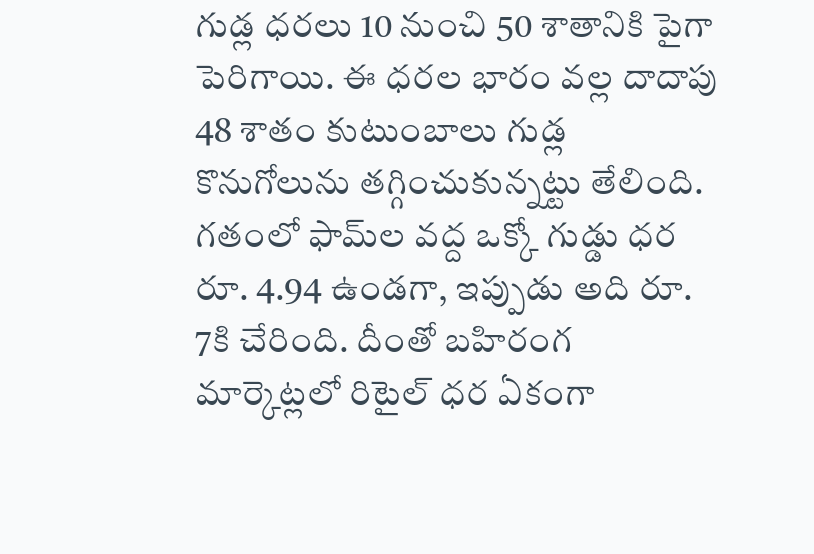గుడ్ల ధరలు 10 నుంచి 50 శాతానికి పైగా పెరిగాయి. ఈ ధరల భారం వల్ల దాదాపు 48 శాతం కుటుంబాలు గుడ్ల కొనుగోలును తగ్గించుకున్నట్టు తేలింది. గతంలో ఫామ్‌ల వద్ద ఒక్కో గుడ్డు ధర రూ. 4.94 ఉండగా, ఇప్పుడు అది రూ. 7కి చేరింది. దీంతో బహిరంగ మార్కెట్లలో రిటైల్ ధర ఏకంగా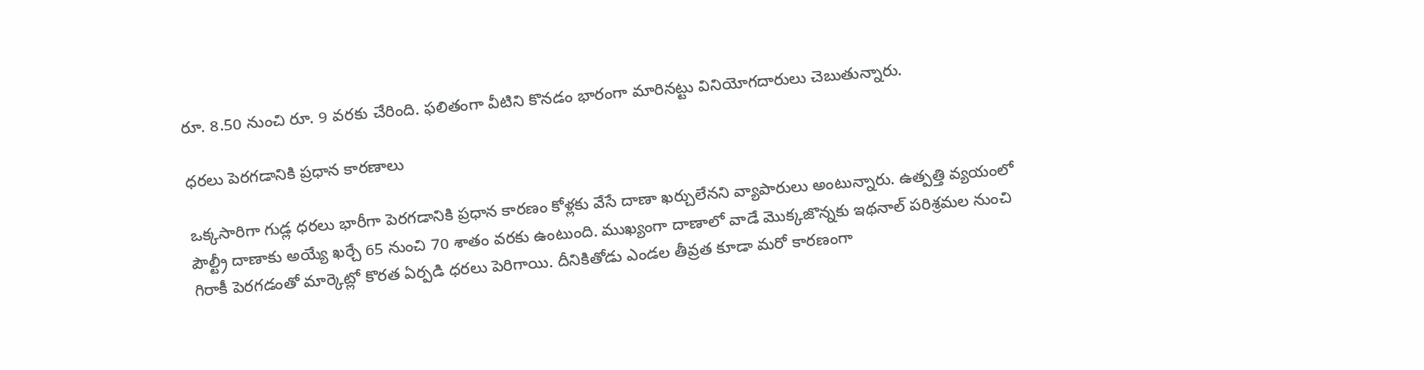రూ. 8.50 నుంచి రూ. 9 వరకు చేరింది. ఫలితంగా వీటిని కొనడం భారంగా మారినట్టు వినియోగదారులు చెబుతున్నారు.

ధరలు పెరగడానికి ప్రధాన కారణాలు

ఒక్కసారిగా గుడ్ల ధరలు భారీగా పెరగడానికి ప్రధాన కారణం కోళ్లకు వేసే దాణా ఖర్చులేనని వ్యాపారులు అంటున్నారు. ఉత్పత్తి వ్యయంలో పౌల్ట్రీ దాణాకు అయ్యే ఖర్చే 65 నుంచి 70 శాతం వరకు ఉంటుంది. ముఖ్యంగా దాణాలో వాడే మొక్కజొన్నకు ఇథనాల్ పరిశ్రమల నుంచి గిరాకీ పెరగడంతో మార్కెట్లో కొరత ఏర్పడి ధరలు పెరిగాయి. దీనికితోడు ఎండల తీవ్రత కూడా మరో కారణంగా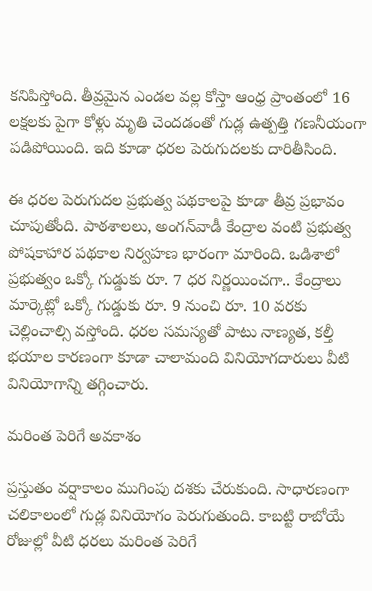కనిపిస్తోంది. తీవ్రమైన ఎండల వల్ల కోస్తా ఆంధ్ర ప్రాంతంలో 16 లక్షలకు పైగా కోళ్లు మృతి చెందడంతో గుడ్ల ఉత్పత్తి గణనీయంగా పడిపోయింది. ఇది కూడా ధరల పెరుగుదలకు దారితీసింది.

ఈ ధరల పెరుగుదల ప్రభుత్వ పథకాలపై కూడా తీవ్ర ప్రభావం చూపుతోంది. పాఠశాలలు, అంగన్‌వాడీ కేంద్రాల వంటి ప్రభుత్వ పోషకాహార పథకాల నిర్వహణ భారంగా మారింది. ఒడిశాలో ప్రభుత్వం ఒక్కో గుడ్డుకు రూ. 7 ధర నిర్ణయించగా.. కేంద్రాలు మార్కెట్లో ఒక్కో గుడ్డుకు రూ. 9 నుంచి రూ. 10 వరకు చెల్లించాల్సి వస్తోంది. ధరల సమస్యతో పాటు నాణ్యత, కల్తీ భయాల కారణంగా కూడా చాలామంది వినియోగదారులు వీటి వినియోగాన్ని తగ్గించారు.

మరింత పెరిగే అవకాశం

ప్రస్తుతం వర్షాకాలం ముగింపు దశకు చేరుకుంది. సాధారణంగా చలికాలంలో గుడ్ల వినియోగం పెరుగుతుంది. కాబట్టి రాబోయే రోజుల్లో వీటి ధరలు మరింత పెరిగే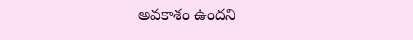అవకాశం ఉందని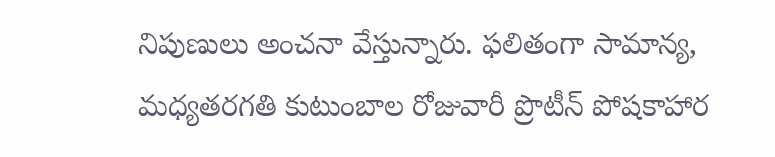నిపుణులు అంచనా వేస్తున్నారు. ఫలితంగా సామాన్య, మధ్యతరగతి కుటుంబాల రోజువారీ ప్రొటీన్ పోషకాహార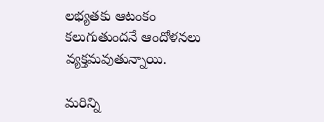లభ్యతకు ఆటంకం కలుగుతుందనే ఆందోళనలు వ్యక్తమవుతున్నాయి.

మరిన్ని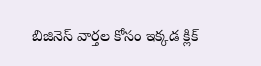బిజినెస్ వార్తల కోసం ఇక్కడ క్లిక్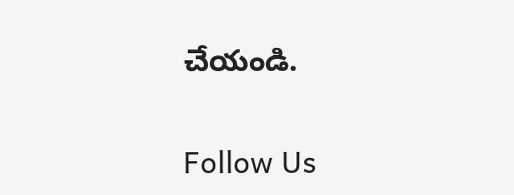చేయండి.

Follow Us